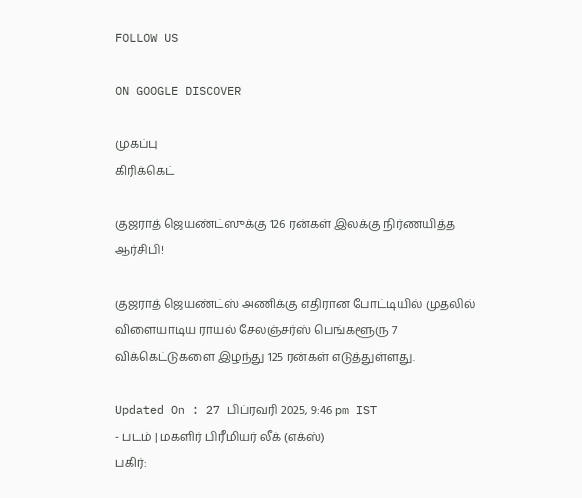FOLLOW US

ON GOOGLE DISCOVER

முகப்பு
கிரிக்கெட்

குஜராத் ஜெயண்ட்ஸுக்கு 126 ரன்கள் இலக்கு நிர்ணயித்த ஆர்சிபி!

குஜராத் ஜெயண்ட்ஸ் அணிக்கு எதிரான போட்டியில் முதலில் விளையாடிய ராயல் சேலஞ்சர்ஸ் பெங்களூரு 7 விக்கெட்டுகளை இழந்து 125 ரன்கள் எடுத்துள்ளது.

Updated On : 27 பிப்ரவரி 2025, 9:46 pm IST
- படம் | மகளிர் பிரீமியர் லீக் (எக்ஸ்)
பகிர்: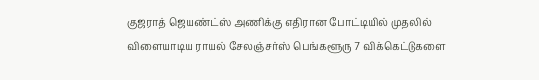குஜராத் ஜெயண்ட்ஸ் அணிக்கு எதிரான போட்டியில் முதலில் விளையாடிய ராயல் சேலஞ்சர்ஸ் பெங்களூரு 7 விக்கெட்டுகளை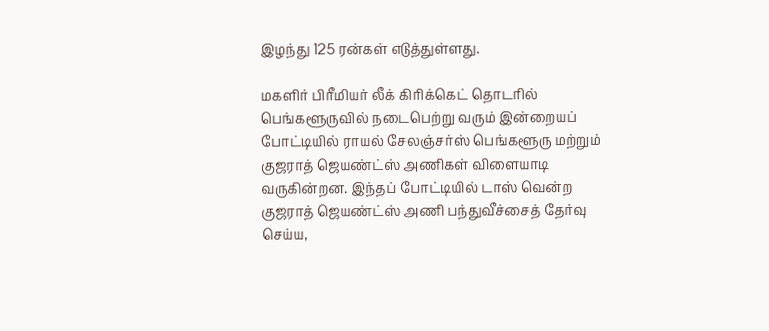இழந்து 125 ரன்கள் எடுத்துள்ளது.

மகளிர் பிரீமியர் லீக் கிரிக்கெட் தொடரில் பெங்களூருவில் நடைபெற்று வரும் இன்றையப் போட்டியில் ராயல் சேலஞ்சர்ஸ் பெங்களூரு மற்றும் குஜராத் ஜெயண்ட்ஸ் அணிகள் விளையாடி வருகின்றன. இந்தப் போட்டியில் டாஸ் வென்ற குஜராத் ஜெயண்ட்ஸ் அணி பந்துவீச்சைத் தேர்வு செய்ய,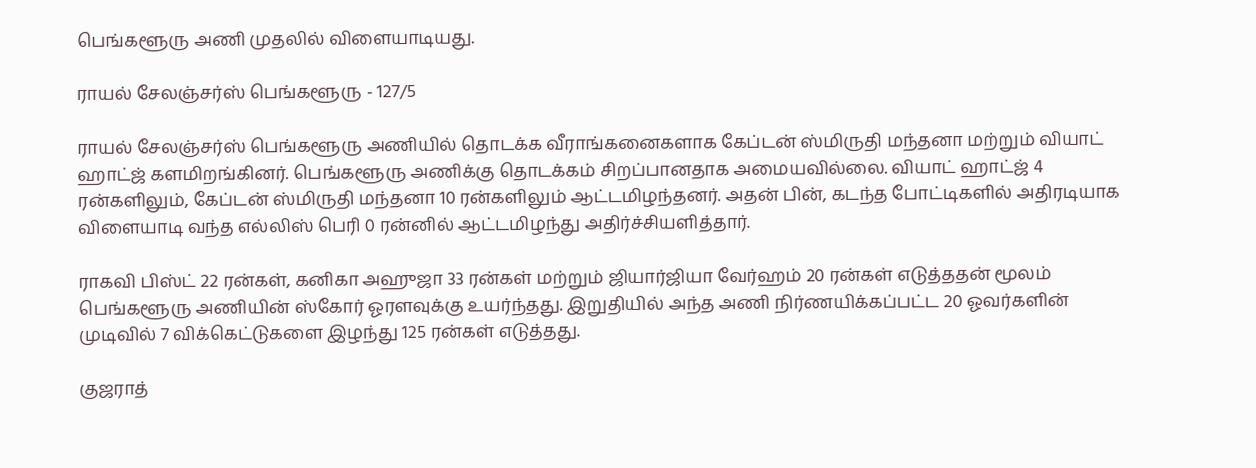பெங்களூரு அணி முதலில் விளையாடியது.

ராயல் சேலஞ்சர்ஸ் பெங்களூரு - 127/5

ராயல் சேலஞ்சர்ஸ் பெங்களூரு அணியில் தொடக்க வீராங்கனைகளாக கேப்டன் ஸ்மிருதி மந்தனா மற்றும் வியாட் ஹாட்ஜ் களமிறங்கினர். பெங்களூரு அணிக்கு தொடக்கம் சிறப்பானதாக அமையவில்லை. வியாட் ஹாட்ஜ் 4 ரன்களிலும், கேப்டன் ஸ்மிருதி மந்தனா 10 ரன்களிலும் ஆட்டமிழந்தனர். அதன் பின், கடந்த போட்டிகளில் அதிரடியாக விளையாடி வந்த எல்லிஸ் பெரி 0 ரன்னில் ஆட்டமிழந்து அதிர்ச்சியளித்தார்.

ராகவி பிஸ்ட் 22 ரன்கள், கனிகா அஹுஜா 33 ரன்கள் மற்றும் ஜியார்ஜியா வேர்ஹம் 20 ரன்கள் எடுத்ததன் மூலம் பெங்களூரு அணியின் ஸ்கோர் ஓரளவுக்கு உயர்ந்தது. இறுதியில் அந்த அணி நிர்ணயிக்கப்பட்ட 20 ஓவர்களின் முடிவில் 7 விக்கெட்டுகளை இழந்து 125 ரன்கள் எடுத்தது.

குஜராத்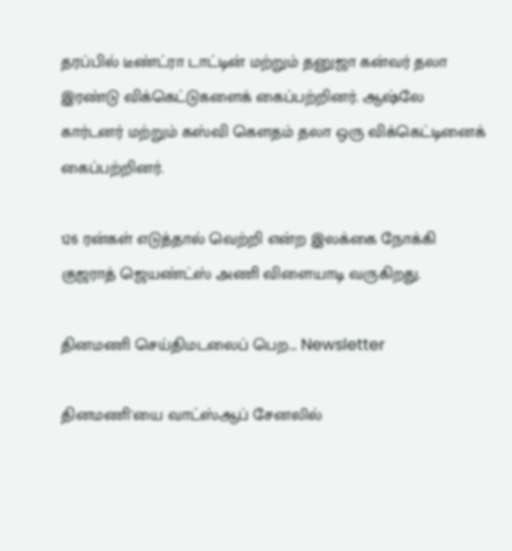தரப்பில் டீண்ட்ரா டாட்டின் மற்றும் தனுஜா கன்வர் தலா இரண்டு விக்கெட்டுகளைக் கைப்பற்றினர். ஆஷ்லே கார்டனர் மற்றும் கஸ்வி கௌதம் தலா ஒரு விக்கெட்டினைக் கைப்பற்றினர்.

126 ரன்கள் எடுத்தால் வெற்றி என்ற இலக்கை நோக்கி குஜராத் ஜெயண்ட்ஸ் அணி விளையாடி வருகிறது.

தினமணி செய்திமடலைப் பெற... Newsletter

தினமணி'யை வாட்ஸ்ஆப் சேனலில்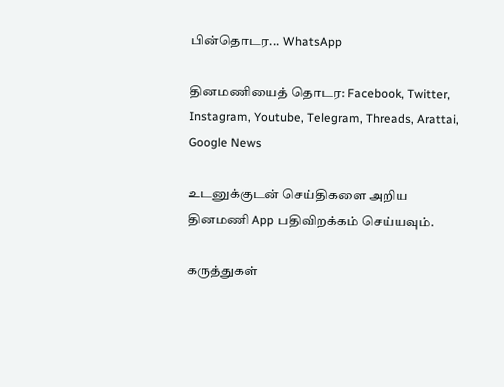பின்தொடர... WhatsApp

தினமணியைத் தொடர: Facebook, Twitter, Instagram, Youtube, Telegram, Threads, Arattai, Google News

உடனுக்குடன் செய்திகளை அறிய தினமணி App பதிவிறக்கம் செய்யவும்.

கருத்துகள்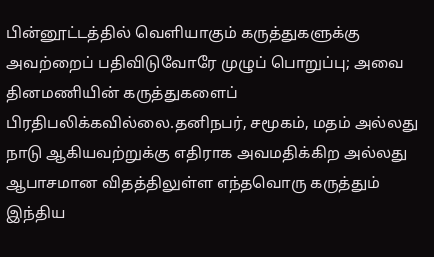பின்னூட்டத்தில் வெளியாகும் கருத்துகளுக்கு அவற்றைப் பதிவிடுவோரே முழுப் பொறுப்பு; அவை தினமணியின் கருத்துகளைப் பிரதிபலிக்கவில்லை.தனிநபர், சமூகம், மதம் அல்லது நாடு ஆகியவற்றுக்கு எதிராக அவமதிக்கிற அல்லது ஆபாசமான விதத்திலுள்ள எந்தவொரு கருத்தும் இந்திய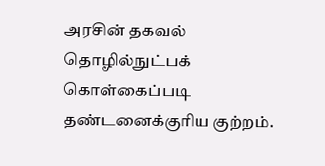அரசின் தகவல் தொழில்நுட்பக் கொள்கைப்படி தண்டனைக்குரிய குற்றம்.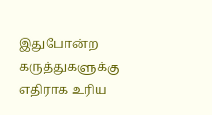இதுபோன்ற கருத்துகளுக்கு எதிராக உரிய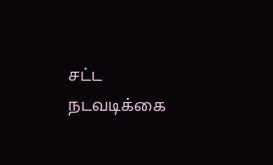சட்ட நடவடிக்கை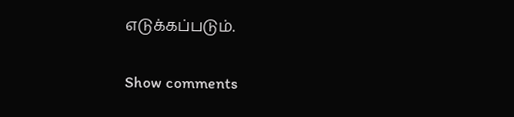எடுக்கப்படும்.

Show comments